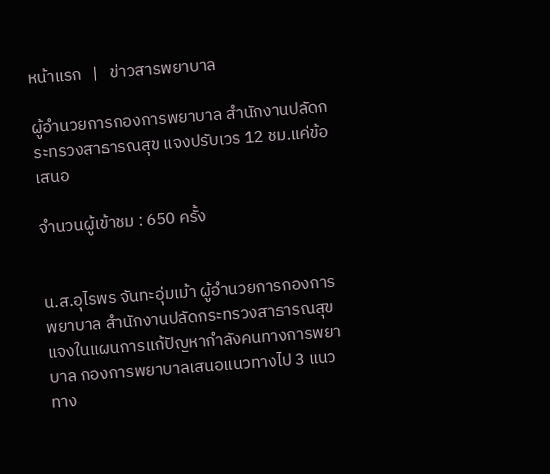หน้าแรก   |   ข่าวสารพยาบาล

ผู้อำนวยการกองการพยาบาล สำนักงานปลัดกระทรวงสาธารณสุข แจงปรับเวร 12 ชม.แค่ข้อเสนอ

จำนวนผู้เข้าชม : 650 ครั้ง


น.ส.อุไรพร จันทะอุ่มเม้า ผู้อำนวยการกองการพยาบาล สำนักงานปลัดกระทรวงสาธารณสุข แจงในแผนการแก้ปัญหากำลังคนทางการพยาบาล กองการพยาบาลเสนอแนวทางไป 3 แนวทาง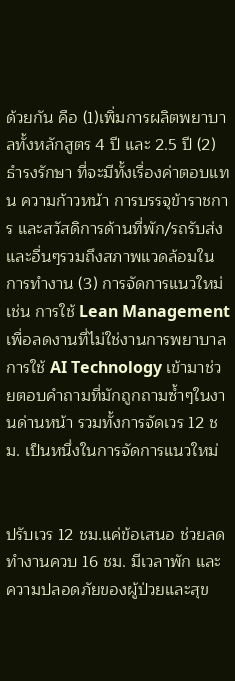ด้วยกัน คือ (1)เพิ่มการผลิตพยาบาลทั้งหลักสูตร 4 ปี และ 2.5 ปี (2) ธำรงรักษา ที่จะมีทั้งเรื่องค่าตอบแทน ความก้าวหน้า การบรรจุข้าราชการ และสวัสดิการด้านที่พัก/รถรับส่งและอื่นๆรวมถึงสภาพแวดล้อมในการทำงาน (3) การจัดการแนวใหม่ เช่น การใช้ Lean Management เพื่อลดงานที่ไม่ใช่งานการพยาบาล การใช้ AI Technology เข้ามาช่วยตอบคำถามที่มักถูกถามซ้ำๆในงานด่านหน้า รวมทั้งการจัดเวร 12 ชม. เป็นหนึ่งในการจัดการแนวใหม่


ปรับเวร 12 ชม.แค่ข้อเสนอ ช่วยลดทำงานควบ 16 ชม. มีเวลาพัก และความปลอดภัยของผู้ป่วยและสุข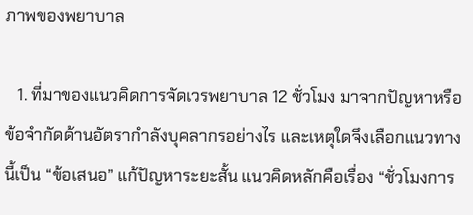ภาพของพยาบาล

   1. ที่มาของแนวคิดการจัดเวรพยาบาล 12 ชั่วโมง มาจากปัญหาหรือข้อจำกัดด้านอัตรากำลังบุคลากรอย่างไร และเหตุใดจึงเลือกแนวทางนี้เป็น “ข้อเสนอ” แก้ปัญหาระยะสั้น แนวคิดหลักคือเรื่อง “ชั่วโมงการ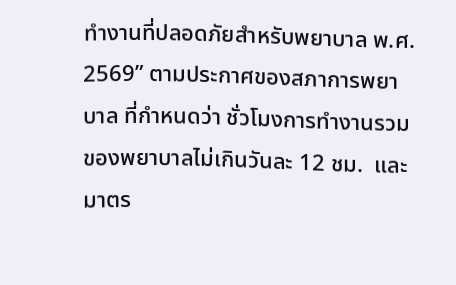ทำงานที่ปลอดภัยสำหรับพยาบาล พ.ศ. 2569” ตามประกาศของสภาการพยาบาล ที่กำหนดว่า ชั่วโมงการทำงานรวมของพยาบาลไม่เกินวันละ 12 ชม.  และมาตร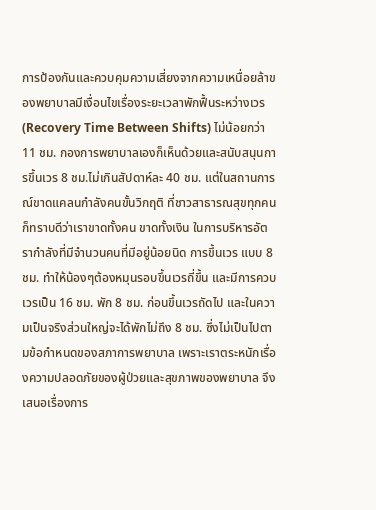การป้องกันและควบคุมความเสี่ยงจากความเหนื่อยล้าของพยาบาลมีเงื่อนไขเรื่องระยะเวลาพักฟื้นระหว่างเวร (Recovery Time Between Shifts) ไม่น้อยกว่า 11 ชม. กองการพยาบาลเองก็เห็นด้วยและสนับสนุนการขึ้นเวร 8 ชม.ไม่เกินสัปดาห์ละ 40 ชม. แต่ในสถานการณ์ขาดแคลนกำลังคนขั้นวิกฤติ ที่ชาวสาธารณสุขทุกคนก็ทราบดีว่าเราขาดทั้งคน ขาดทั้งเงิน ในการบริหารอัตรากำลังที่มีจำนวนคนที่มีอยู่น้อยนิด การขึ้นเวร แบบ 8 ชม. ทำให้น้องๆต้องหมุนรอบขึ้นเวรถี่ขึ้น และมีการควบเวรเป็น 16 ชม. พัก 8 ชม. ก่อนขึ้นเวรถัดไป และในความเป็นจริงส่วนใหญ่จะได้พักไม่ถึง 8 ชม. ซึ่งไม่เป็นไปตามข้อกำหนดของสภาการพยาบาล เพราะเราตระหนักเรื่องความปลอดภัยของผู้ป่วยและสุขภาพของพยาบาล จึงเสนอเรื่องการ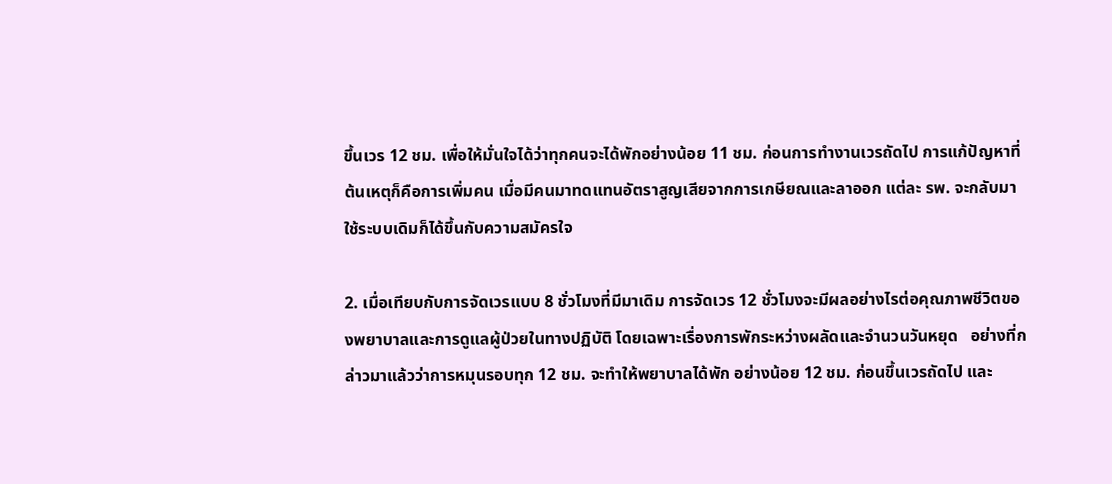ขึ้นเวร 12 ชม. เพื่อให้มั่นใจได้ว่าทุกคนจะได้พักอย่างน้อย 11 ชม. ก่อนการทำงานเวรถัดไป การแก้ปัญหาที่ต้นเหตุก็คือการเพิ่มคน เมื่อมีคนมาทดแทนอัตราสูญเสียจากการเกษียณและลาออก แต่ละ รพ. จะกลับมาใช้ระบบเดิมก็ได้ขึ้นกับความสมัครใจ

2. เมื่อเทียบกับการจัดเวรแบบ 8 ชั่วโมงที่มีมาเดิม การจัดเวร 12 ชั่วโมงจะมีผลอย่างไรต่อคุณภาพชีวิตของพยาบาลและการดูแลผู้ป่วยในทางปฏิบัติ โดยเฉพาะเรื่องการพักระหว่างผลัดและจำนวนวันหยุด   อย่างที่กล่าวมาแล้วว่าการหมุนรอบทุก 12 ชม. จะทำให้พยาบาลได้พัก อย่างน้อย 12 ชม. ก่อนขึ้นเวรถัดไป และ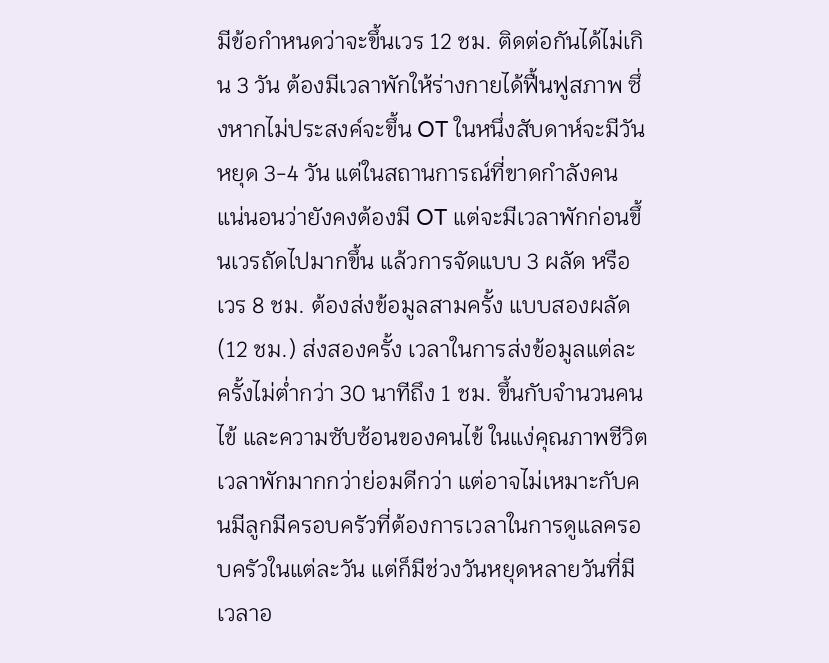มีข้อกำหนดว่าจะขึ้นเวร 12 ชม. ติดต่อกันได้ไม่เกิน 3 วัน ต้องมีเวลาพักให้ร่างกายได้ฟื้นฟูสภาพ ซึ่งหากไม่ประสงค์จะขึ้น OT ในหนึ่งสับดาห์จะมีวันหยุด 3-4 วัน แต่ในสถานการณ์ที่ขาดกำลังคน แน่นอนว่ายังคงต้องมี OT แต่จะมีเวลาพักก่อนขึ้นเวรถัดไปมากขึ้น แล้วการจัดแบบ 3 ผลัด หรือ เวร 8 ชม. ต้องส่งข้อมูลสามครั้ง แบบสองผลัด (12 ชม.) ส่งสองครั้ง เวลาในการส่งข้อมูลแต่ละครั้งไม่ต่ำกว่า 30 นาทีถึง 1 ชม. ขึ้นกับจำนวนคนไข้ และความซับซ้อนของคนไข้ ในแง่คุณภาพชีวิตเวลาพักมากกว่าย่อมดีกว่า แต่อาจไม่เหมาะกับคนมีลูกมีครอบครัวที่ต้องการเวลาในการดูแลครอบครัวในแต่ละวัน แต่ก็มีช่วงวันหยุดหลายวันที่มีเวลาอ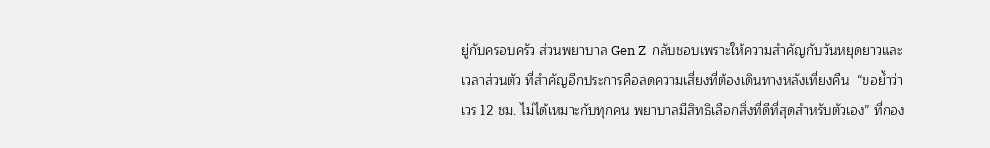ยู่กับครอบครัว ส่วนพยาบาล Gen Z  กลับชอบเพราะให้ความสำคัญกับวันหยุดยาวและเวลาส่วนตัว ที่สำคัญอีกประการคือลดความเสี่ยงที่ต้องเดินทางหลังเที่ยงคืน  “ขอย้ำว่าเวร 12 ชม. ไม่ได้เหมาะกับทุกคน พยาบาลมีสิทธิเลือกสิ่งที่ดีที่สุดสำหรับตัวเอง” ที่กอง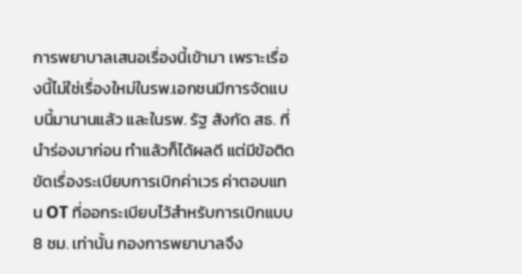การพยาบาลเสนอเรื่องนี้เข้ามา เพราะเรื่องนี้ไม่ใช่เรื่องใหม่ในรพ.เอกชนมีการจัดแบบนี้มานานแล้ว และในรพ. รัฐ สังกัด สธ. ที่นำร่องมาก่อน ทำแล้วก็ได้ผลดี แต่มีข้อติดขัดเรื่องระเบียบการเบิกค่าเวร ค่าตอบแทน OT ที่ออกระเบียบไว้สำหรับการเบิกแบบ 8 ชม. เท่านั้น กองการพยาบาลจึง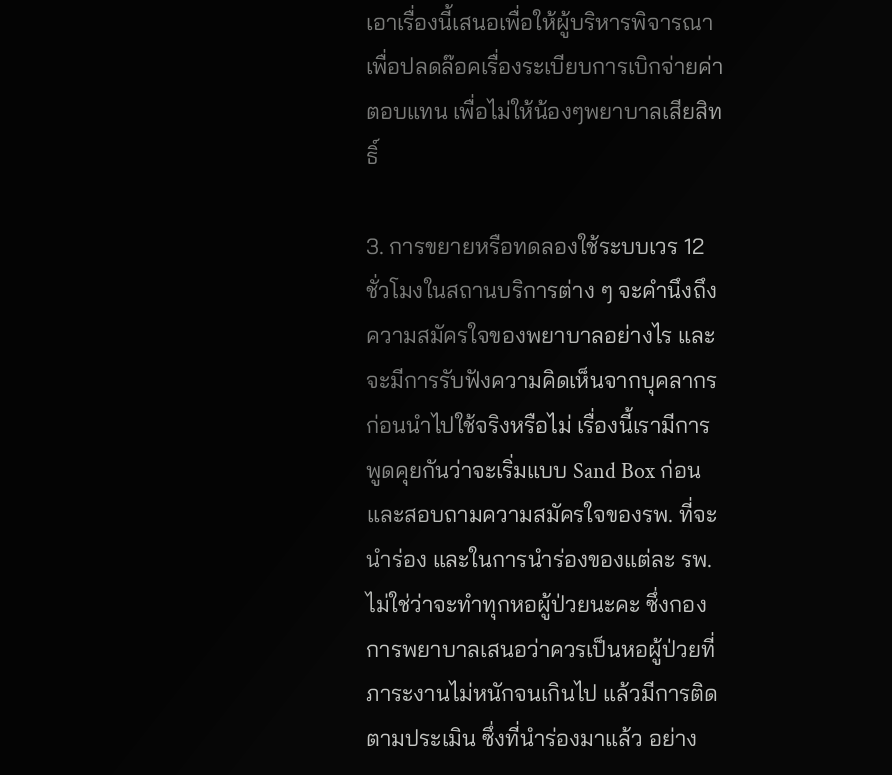เอาเรื่องนี้เสนอเพื่อให้ผู้บริหารพิจารณาเพื่อปลดล๊อคเรื่องระเบียบการเบิกจ่ายค่าตอบแทน เพื่อไม่ให้น้องๆพยาบาลเสียสิทธิ์

3. การขยายหรือทดลองใช้ระบบเวร 12 ชั่วโมงในสถานบริการต่าง ๆ จะคำนึงถึงความสมัครใจของพยาบาลอย่างไร และจะมีการรับฟังความคิดเห็นจากบุคลากรก่อนนำไปใช้จริงหรือไม่ เรื่องนี้เรามีการพูดคุยกันว่าจะเริ่มแบบ Sand Box ก่อน และสอบถามความสมัครใจของรพ. ที่จะนำร่อง และในการนำร่องของแต่ละ รพ. ไม่ใช่ว่าจะทำทุกหอผู้ป่วยนะคะ ซึ่งกองการพยาบาลเสนอว่าควรเป็นหอผู้ป่วยที่ภาระงานไม่หนักจนเกินไป แล้วมีการติดตามประเมิน ซึ่งที่นำร่องมาแล้ว อย่าง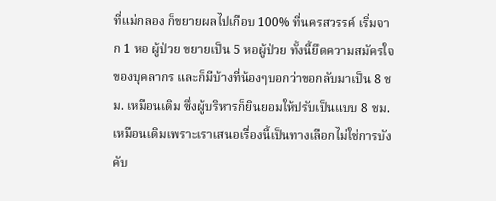ที่แม่กลอง ก็ขยายผลไปเกือบ 100% ที่นครสวรรค์ เริ่มจาก 1 หอ ผู้ป่วย ขยายเป็น 5 หอผู้ป่วย ทั้งนี้ยึดความสมัครใจของบุคลากร และก็มีบ้างที่น้องๆบอกว่าขอกลับมาเป็น 8 ชม. เหมือนเดิม ซึ่งผู้บริหารก็ยินยอมให้ปรับเป็นแบบ 8 ชม. เหมือนเดิมเพราะเราเสนอเรื่องนี้เป็นทางเลือกไม่ใช่การบังคับ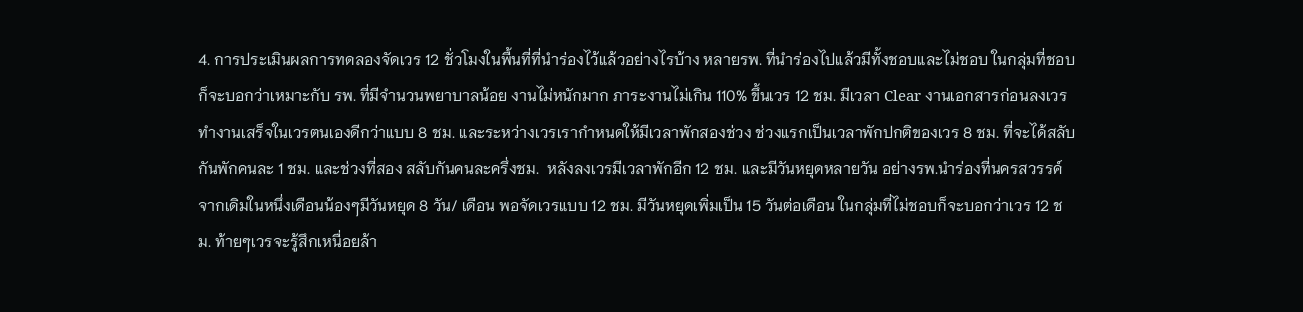4. การประเมินผลการทดลองจัดเวร 12 ชั่วโมงในพื้นที่ที่นำร่องไว้แล้วอย่างไรบ้าง หลายรพ. ที่นำร่องไปแล้วมีทั้งชอบและไม่ชอบ ในกลุ่มที่ชอบก็จะบอกว่าเหมาะกับ รพ. ที่มีจำนวนพยาบาลน้อย งานไม่หนักมาก ภาระงานไม่เกิน 110% ขึ้นเวร 12 ชม. มีเวลา Clear งานเอกสารก่อนลงเวร ทำงานเสร็จในเวรตนเองดีกว่าแบบ 8 ชม. และระหว่างเวรเรากำหนดให้มีเวลาพักสองช่วง ช่วงแรกเป็นเวลาพักปกติของเวร 8 ชม. ที่จะได้สลับกันพักคนละ 1 ชม. และช่วงที่สอง สลับกันคนละครึ่งชม.  หลังลงเวรมีเวลาพักอีก 12 ชม. และมีวันหยุดหลายวัน อย่างรพ.นำร่องที่นครสวรรค์ จากเดิมในหนึ่งเดือนน้องๆมีวันหยุด 8 วัน/ เดือน พอจัดเวรแบบ 12 ชม. มีวันหยุดเพิ่มเป็น 15 วันต่อเดือน ในกลุ่มที่ไม่ชอบก็จะบอกว่าเวร 12 ชม. ท้ายๆเวรจะรู้สึกเหนื่อยล้า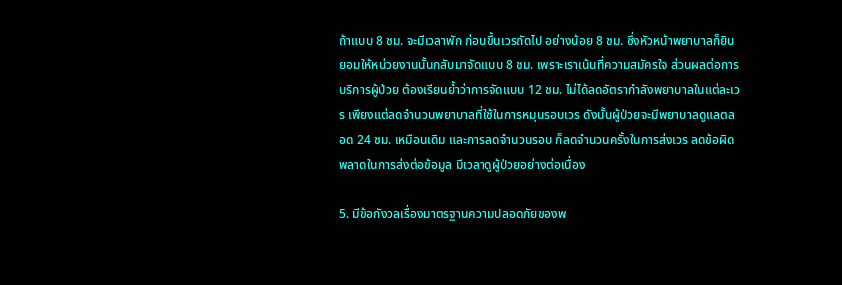ถ้าแบบ 8 ชม. จะมีเวลาพัก ก่อนขึ้นเวรถัดไป อย่างน้อย 8 ชม. ซึ่งหัวหน้าพยาบาลก็ยินยอมให้หน่วยงานนั้นกลับมาจัดแบบ 8 ชม. เพราะเราเน้นที่ความสมัครใจ ส่วนผลต่อการบริการผู้ป่วย ต้องเรียนย้ำว่าการจัดแบบ 12 ชม. ไม่ได้ลดอัตรากำลังพยาบาลในแต่ละเวร เพียงแต่ลดจำนวนพยาบาลที่ใช้ในการหมุนรอบเวร ดังนั้นผู้ป่วยจะมีพยาบาลดูแลตลอด 24 ชม. เหมือนเดิม และการลดจำนวนรอบ ก็ลดจำนวนครั้งในการส่งเวร ลดข้อผิดพลาดในการส่งต่อข้อมูล มีเวลาดูผู้ป่วยอย่างต่อเนื่อง

5. มีข้อกังวลเรื่องมาตรฐานความปลอดภัยของพ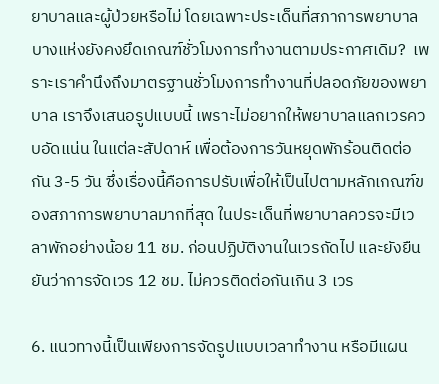ยาบาลและผู้ป่วยหรือไม่ โดยเฉพาะประเด็นที่สภาการพยาบาลบางแห่งยังคงยึดเกณฑ์ชั่วโมงการทำงานตามประกาศเดิม?  เพราะเราคำนึงถึงมาตรฐานชั่วโมงการทำงานที่ปลอดภัยของพยาบาล เราจึงเสนอรูปแบบนี้ เพราะไม่อยากให้พยาบาลแลกเวรควบอัดแน่น ในแต่ละสัปดาห์ เพื่อต้องการวันหยุดพักร้อนติดต่อกัน 3-5 วัน ซึ่งเรื่องนี้คือการปรับเพื่อให้เป็นไปตามหลักเกณฑ์ของสภาการพยาบาลมากที่สุด ในประเด็นที่พยาบาลควรจะมีเวลาพักอย่างน้อย 11 ชม. ก่อนปฏิบัติงานในเวรถัดไป และยังยืนยันว่าการจัดเวร 12 ชม. ไม่ควรติดต่อกันเกิน 3 เวร

6. แนวทางนี้เป็นเพียงการจัดรูปแบบเวลาทำงาน หรือมีแผน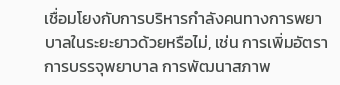เชื่อมโยงกับการบริหารกำลังคนทางการพยาบาลในระยะยาวด้วยหรือไม่, เช่น การเพิ่มอัตราการบรรจุพยาบาล การพัฒนาสภาพ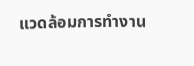แวดล้อมการทำงาน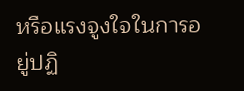หรือแรงจูงใจในการอยู่ปฏิ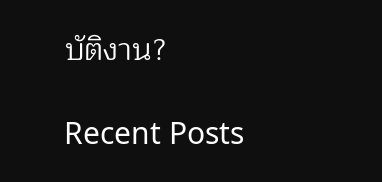บัติงาน?

Recent Posts